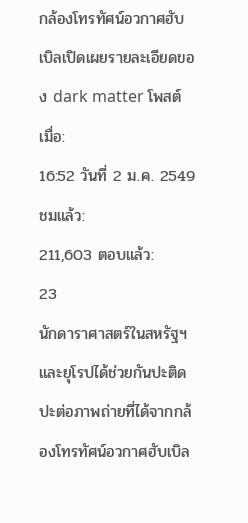กล้องโทรทัศน์อวกาศฮับเบิลเปิดเผยรายละเอียดของ dark matter โพสต์เมื่อ:
16:52 วันที่ 2 ม.ค. 2549 ชมแล้ว:
211,603 ตอบแล้ว:
23
นักดาราศาสตร์ในสหรัฐฯและยุโรปได้ช่วยกันปะติดปะต่อภาพถ่ายที่ได้จากกล้องโทรทัศน์อวกาศฮับเบิล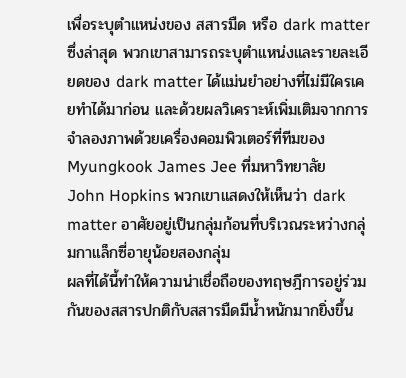เพื่อระบุตำแหน่งของ สสารมืด หรือ dark matter ซึ่งล่าสุด พวกเขาสามารถระบุตำแหน่งและรายละเอียดของ dark matter ได้แม่นยำอย่างที่ไม่มีใครเคยทำได้มาก่อน และด้วยผลวิเคราะห์เพิ่มเติมจากการจำลองภาพด้วยเครื่องคอมพิวเตอร์ที่ทีมของ Myungkook James Jee ที่มหาวิทยาลัย John Hopkins พวกเขาแสดงให้เห็นว่า dark matter อาศัยอยู่เป็นกลุ่มก้อนที่บริเวณระหว่างกลุ่มกาแล็กซี่อายุน้อยสองกลุ่ม
ผลที่ได้นี้ทำให้ความน่าเชื่อถือของทฤษฎีการอยู่ร่วมกันของสสารปกติกับสสารมืดมีน้ำหนักมากยิ่งขึ้น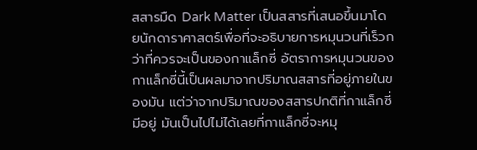สสารมืด Dark Matter เป็นสสารที่เสนอขึ้นมาโดยนักดาราศาสตร์เพื่อที่จะอธิบายการหมุนวนที่เร็วกว่าที่ควรจะเป็นของกาแล็กซี่ อัตราการหมุนวนของกาแล็กซี่นี้เป็นผลมาจากปริมาณสสารที่อยู่ภายในของมัน แต่ว่าจากปริมาณของสสารปกติที่กาแล็กซี่มีอยู่ มันเป็นไปไม่ได้เลยที่กาแล็กซี่จะหมุ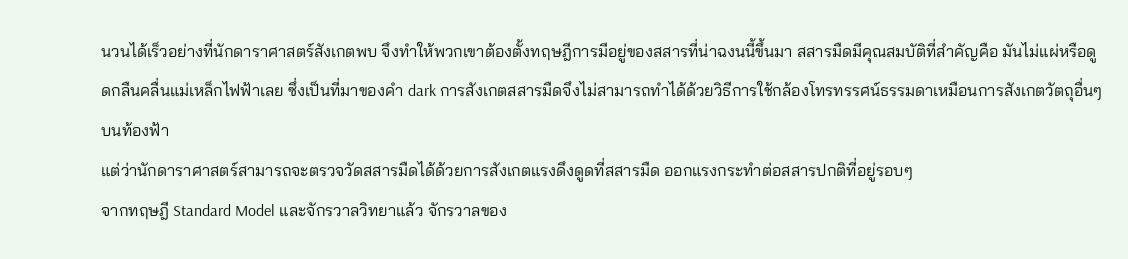นวนได้เร็วอย่างที่นักดาราศาสตร์สังเกตพบ จึงทำให้พวกเขาต้องตั้งทฤษฎีการมีอยู่ของสสารที่น่าฉงนนี้ขึ้นมา สสารมืดมีคุณสมบัติที่สำคัญคือ มันไม่แผ่หรือดูดกลืนคลื่นแม่เหล็กไฟฟ้าเลย ซึ่งเป็นที่มาของคำ dark การสังเกตสสารมืดจึงไม่สามารถทำได้ด้วยวิธีการใช้กล้องโทรทรรศน์ธรรมดาเหมือนการสังเกตวัตถุอื่นๆบนท้องฟ้า
แต่ว่านักดาราศาสตร์สามารถจะตรวจวัดสสารมืดได้ด้วยการสังเกตแรงดึงดูดที่สสารมืด ออกแรงกระทำต่อสสารปกติที่อยู่รอบๆ
จากทฤษฎี Standard Model และจักรวาลวิทยาแล้ว จักรวาลของ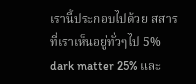เรานี้ประกอบไปด้วย สสารที่เราเห็นอยู่ทั่วๆไป 5% dark matter 25% และ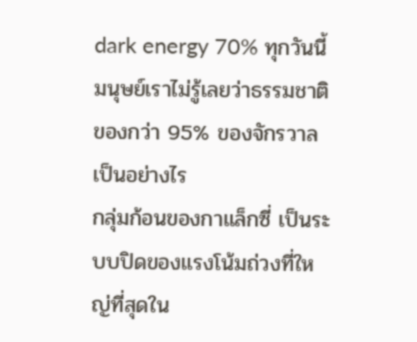dark energy 70% ทุกวันนี้มนุษย์เราไม่รู้เลยว่าธรรมชาติของกว่า 95% ของจักรวาลเป็นอย่างไร
กลุ่มก้อนของกาแล็กซี่ เป็นระบบปิดของแรงโน้มถ่วงที่ใหญ่ที่สุดใน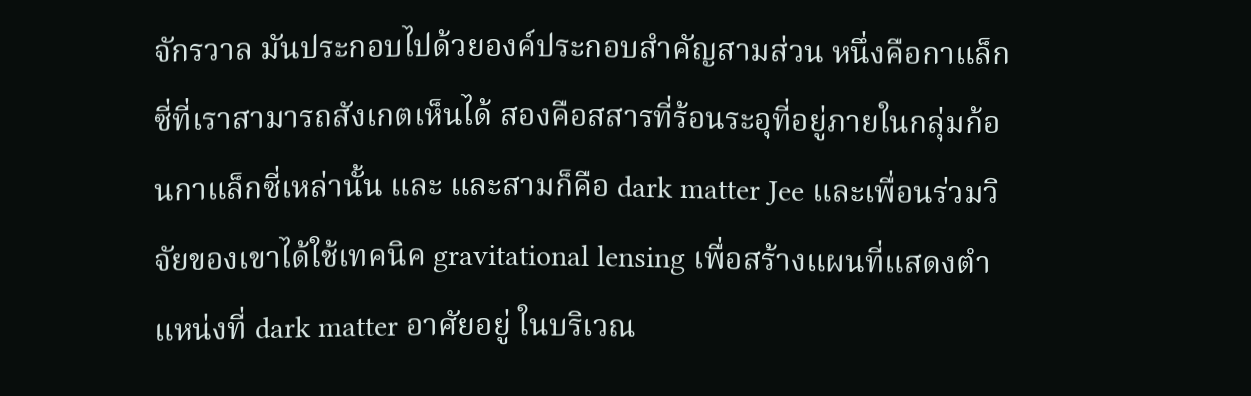จักรวาล มันประกอบไปด้วยองค์ประกอบสำคัญสามส่วน หนึ่งคือกาแล็กซี่ที่เราสามารถสังเกตเห็นได้ สองคือสสารที่ร้อนระอุที่อยู่ภายในกลุ่มก้อนกาแล็กซี่เหล่านั้น และ และสามก็คือ dark matter Jee และเพื่อนร่วมวิจัยของเขาได้ใช้เทคนิค gravitational lensing เพื่อสร้างแผนที่แสดงตำแหน่งที่ dark matter อาศัยอยู่ ในบริเวณ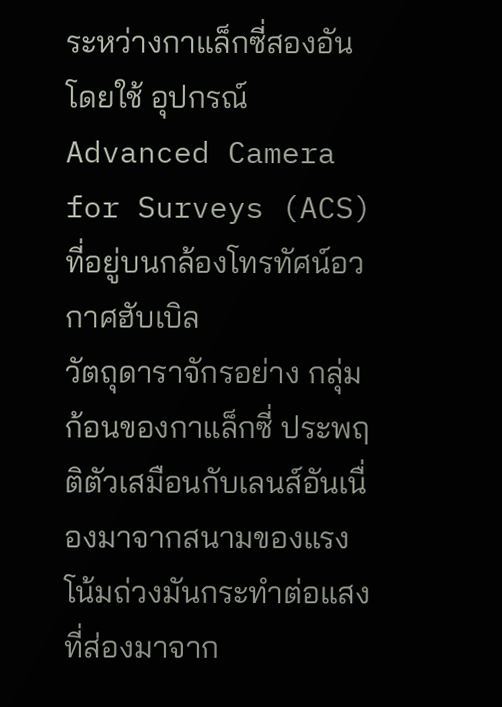ระหว่างกาแล็กซี่สองอันโดยใช้ อุปกรณ์ Advanced Camera for Surveys (ACS) ที่อยู่บนกล้องโทรทัศน์อวกาศฮับเบิล
วัตถุดาราจักรอย่าง กลุ่มก้อนของกาแล็กซี่ ประพฤติตัวเสมือนกับเลนส์อันเนื่องมาจากสนามของแรงโน้มถ่วงมันกระทำต่อแสงที่ส่องมาจาก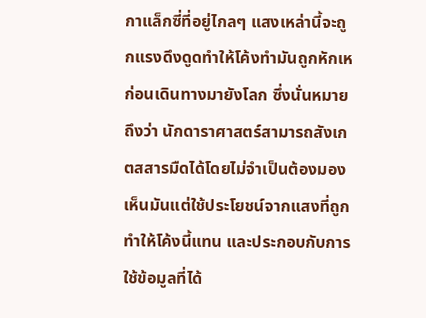กาแล็กซี่ที่อยู่ไกลๆ แสงเหล่านี้จะถูกแรงดึงดูดทำให้โค้งทำมันถูกหักเหก่อนเดินทางมายังโลก ซึ่งนั่นหมายถึงว่า นักดาราศาสตร์สามารถสังเกตสสารมืดได้โดยไม่จำเป็นต้องมองเห็นมันแต่ใช้ประโยชน์จากแสงที่ถูกทำให้โค้งนี้แทน และประกอบกับการใช้ข้อมูลที่ได้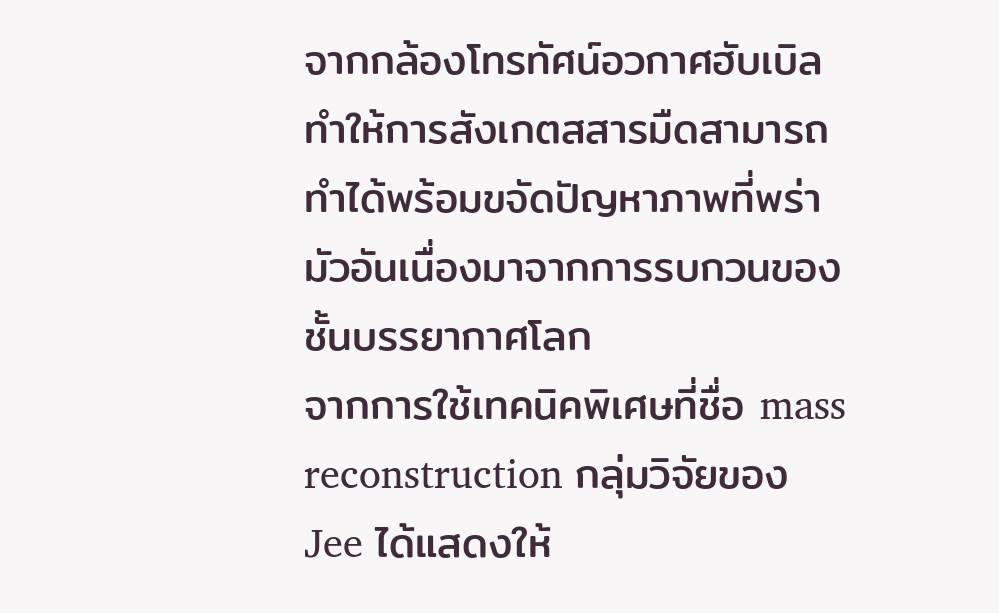จากกล้องโทรทัศน์อวกาศฮับเบิล ทำให้การสังเกตสสารมืดสามารถทำได้พร้อมขจัดปัญหาภาพที่พร่ามัวอันเนื่องมาจากการรบกวนของชั้นบรรยากาศโลก
จากการใช้เทคนิคพิเศษที่ชื่อ mass reconstruction กลุ่มวิจัยของ Jee ได้แสดงให้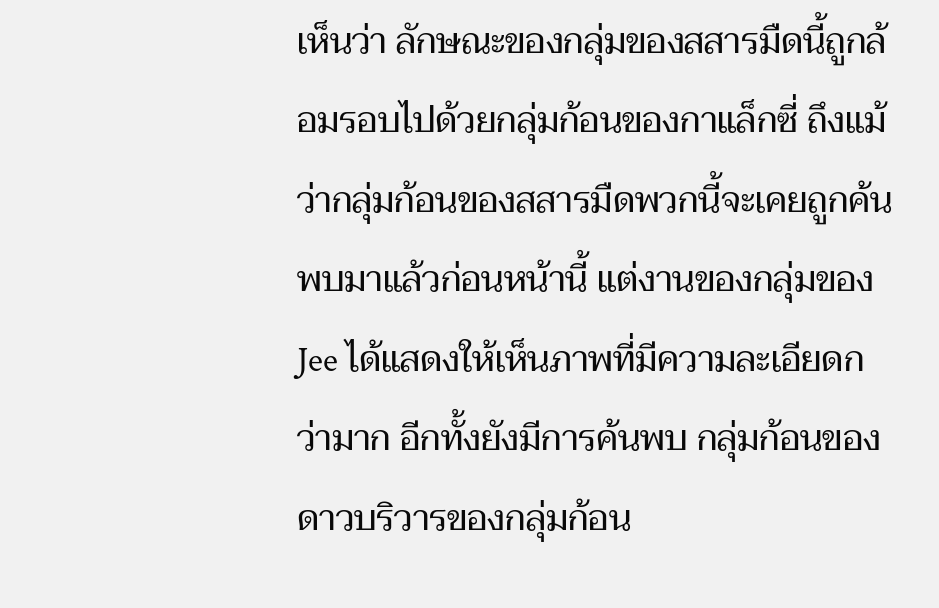เห็นว่า ลักษณะของกลุ่มของสสารมืดนี้ถูกล้อมรอบไปด้วยกลุ่มก้อนของกาแล็กซี่ ถึงแม้ว่ากลุ่มก้อนของสสารมืดพวกนี้จะเคยถูกค้นพบมาแล้วก่อนหน้านี้ แต่งานของกลุ่มของ Jee ได้แสดงให้เห็นภาพที่มีความละเอียดกว่ามาก อีกทั้งยังมีการค้นพบ กลุ่มก้อนของดาวบริวารของกลุ่มก้อน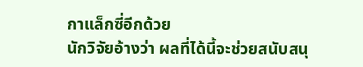กาแล็กซี่อีกด้วย
นักวิจัยอ้างว่า ผลที่ได้นี้จะช่วยสนับสนุ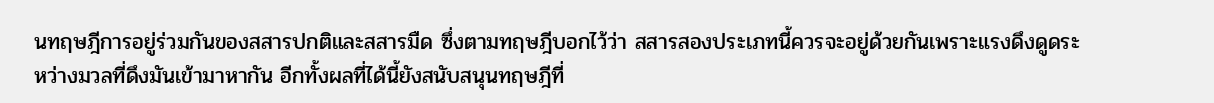นทฤษฎีการอยู่ร่วมกันของสสารปกติและสสารมืด ซึ่งตามทฤษฎีบอกไว้ว่า สสารสองประเภทนี้ควรจะอยู่ด้วยกันเพราะแรงดึงดูดระหว่างมวลที่ดึงมันเข้ามาหากัน อีกทั้งผลที่ได้นี้ยังสนับสนุนทฤษฎีที่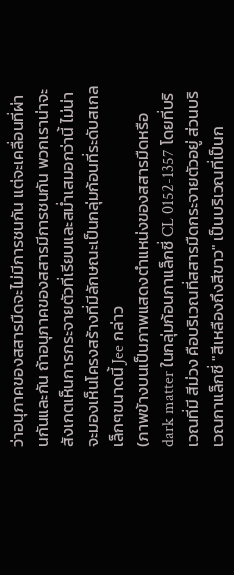ว่าอนุภาคของสสารมืดจะไม่มีการชนกัน แต่จะเคลื่อนที่ผ่านกันและกัน ถ้าอนุภาคของสสารมีการชนกัน พวกเราน่าจะสังเกตเห็นการกระจายตัวที่เรียบและสม่ำเสมอกว่านี้ ไม่น่าจะมองเห็นโครงสร้างที่มีลักษณะเป็นกลุ่มก้อนที่ระดับสเกลเล็กๆขนาดนี้ Jee กล่าว
(ภาพข้างบนเป็นภาพแสดงตำแหน่งของสสารมืดหรือ dark matter ในกลุ่มก้อนกาแล็กซี่ CL 0152-1357 โดยที่บริเวณที่มี สีม่วง คือบริเวณที่สสารมืดกระจายตัวอยู่ ส่วนบริเวณกาแล็กซี่ "สีเหลืองถึงสีขาว" เป็นบริเวณที่เป็นก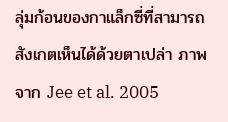ลุ่มก้อนของกาแล็กซี่ที่สามารถสังเกตเห็นได้ด้วยตาเปล่า ภาพจาก Jee et al. 2005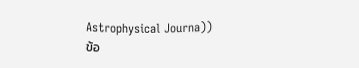Astrophysical Journa))
ข้อ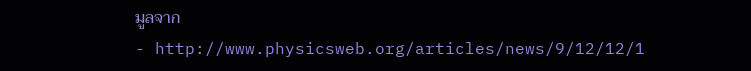มูลจาก
- http://www.physicsweb.org/articles/news/9/12/12/1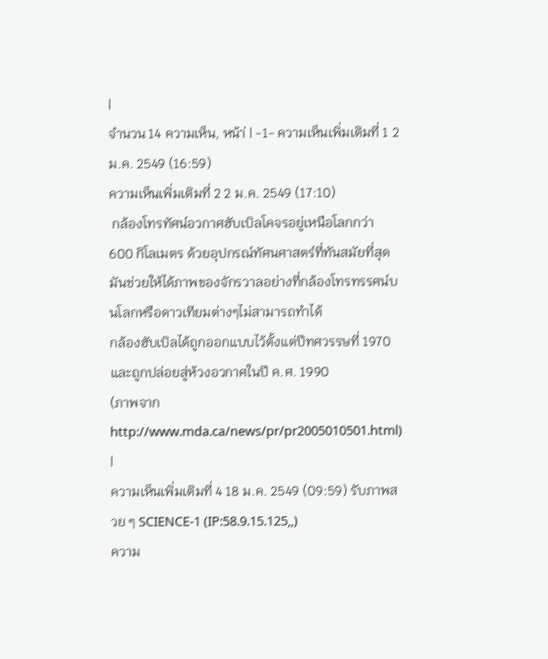|
จำนวน 14 ความเห็น, หน้า่ | -1- ความเห็นเพิ่มเติมที่ 1 2 ม.ค. 2549 (16:59)
ความเห็นเพิ่มเติมที่ 2 2 ม.ค. 2549 (17:10)
 กล้องโทรทัศน์อวกาศฮับเบิลโคจรอยู่เหนือโลกกว่า 600 กิโลเมตร ด้วยอุปกรณ์ทัศนศาสตร์ที่ทันสมัยที่สุด มันช่วยให้ได้ภาพของจักรวาลอย่างที่กล้องโทรทรรศน์บนโลกหรือดาวเทียมต่างๆไม่สามารถทำได้
กล้องฮับเบิลได้ถูกออกแบบไว้ตั้งแต่ปีทศวรรษที่ 1970 และถูกปล่อยสู่ห้วงอวกาศในปี ค.ศ. 1990
(ภาพจาก http://www.mda.ca/news/pr/pr2005010501.html)
|
ความเห็นเพิ่มเติมที่ 4 18 ม.ค. 2549 (09:59) รับภาพสวย ๆ SCIENCE-1 (IP:58.9.15.125,,)
ความ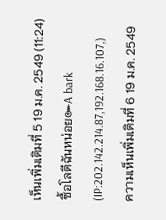เห็นเพิ่มเติมที่ 5 19 ม.ค. 2549 (11:24) ซื้อโลตีฉันหน่อย๛A bark (IP:202.142.214.87,192.168.16.107,)
ความเห็นเพิ่มเติมที่ 6 19 ม.ค. 2549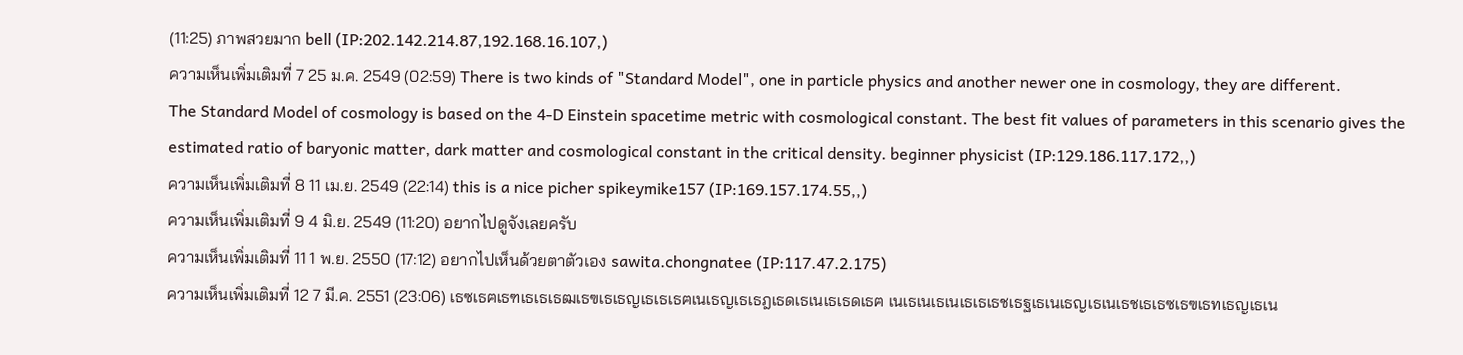(11:25) ภาพสวยมาก bell (IP:202.142.214.87,192.168.16.107,)
ความเห็นเพิ่มเติมที่ 7 25 ม.ค. 2549 (02:59) There is two kinds of "Standard Model", one in particle physics and another newer one in cosmology, they are different.
The Standard Model of cosmology is based on the 4-D Einstein spacetime metric with cosmological constant. The best fit values of parameters in this scenario gives the estimated ratio of baryonic matter, dark matter and cosmological constant in the critical density. beginner physicist (IP:129.186.117.172,,)
ความเห็นเพิ่มเติมที่ 8 11 เม.ย. 2549 (22:14) this is a nice picher spikeymike157 (IP:169.157.174.55,,)
ความเห็นเพิ่มเติมที่ 9 4 มิ.ย. 2549 (11:20) อยากไปดูจังเลยครับ
ความเห็นเพิ่มเติมที่ 11 1 พ.ย. 2550 (17:12) อยากไปเห็นด้วยตาตัวเอง sawita.chongnatee (IP:117.47.2.175)
ความเห็นเพิ่มเติมที่ 12 7 มี.ค. 2551 (23:06) เธซเธฅเธฑเธเธเธฒเธฃเธเธญเธเธเธฅเนเธญเธเธฎเธดเธเนเธเธดเธฅ เนเธเนเธเนเธเธเธชเธฐเธเนเธญเธเนเธชเธเธซเธฃเธทเธญเธเน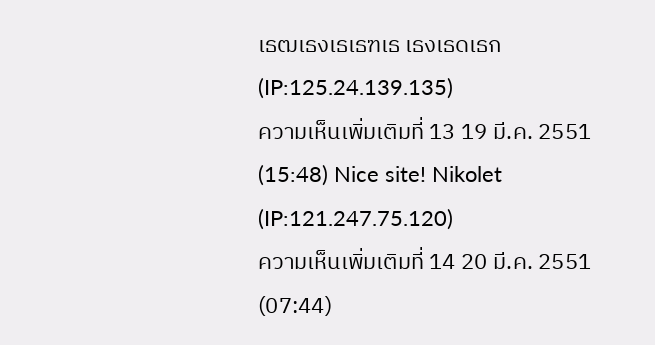เธฒเธงเธเธฑเธ เธงเธดเธก (IP:125.24.139.135)
ความเห็นเพิ่มเติมที่ 13 19 มี.ค. 2551 (15:48) Nice site! Nikolet (IP:121.247.75.120)
ความเห็นเพิ่มเติมที่ 14 20 มี.ค. 2551 (07:44)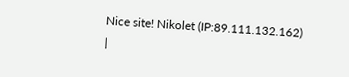Nice site! Nikolet (IP:89.111.132.162)
|